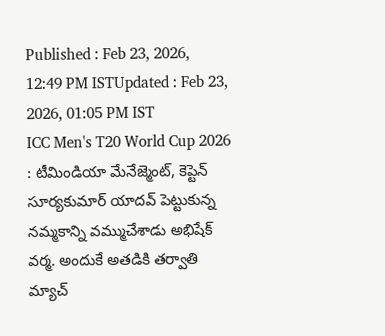Published : Feb 23, 2026, 12:49 PM ISTUpdated : Feb 23, 2026, 01:05 PM IST
ICC Men's T20 World Cup 2026 : టీమిండియా మేనేజ్మెంట్, కెప్టెన్ సూర్యకుమార్ యాదవ్ పెట్టుకున్న నమ్మకాన్ని వమ్ముచేశాడు అభిషేక్ వర్మ. అందుకే అతడికి తర్వాతి మ్యాచ్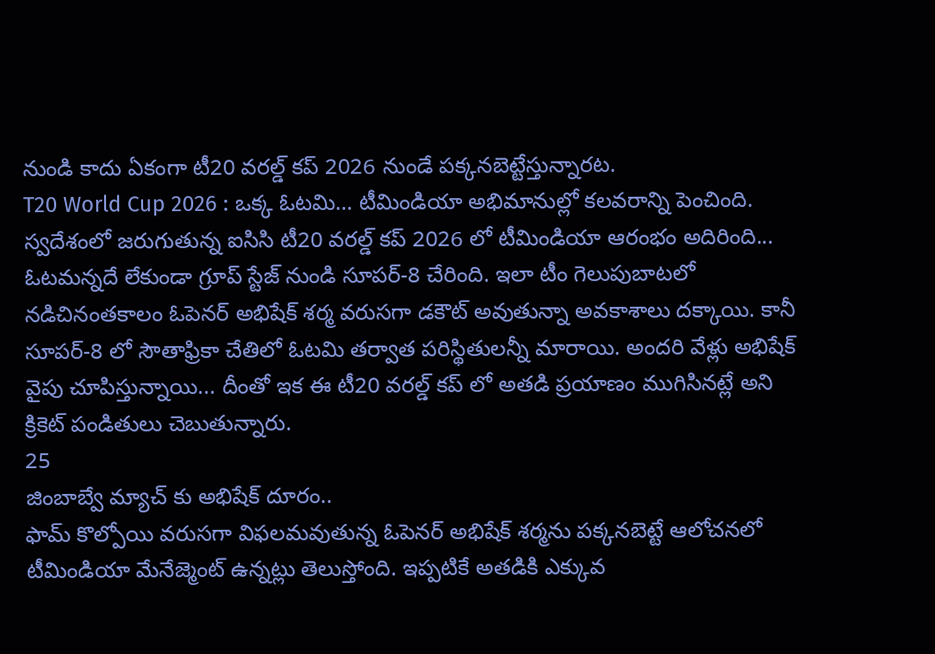నుండి కాదు ఏకంగా టీ20 వరల్డ్ కప్ 2026 నుండే పక్కనబెట్టేస్తున్నారట.
T20 World Cup 2026 : ఒక్క ఓటమి… టీమిండియా అభిమానుల్లో కలవరాన్ని పెంచింది. స్వదేశంలో జరుగుతున్న ఐసిసి టీ20 వరల్డ్ కప్ 2026 లో టీమిండియా ఆరంభం అదిరింది... ఓటమన్నదే లేకుండా గ్రూప్ స్టేజ్ నుండి సూపర్-8 చేరింది. ఇలా టీం గెలుపుబాటలో నడిచినంతకాలం ఓపెనర్ అభిషేక్ శర్మ వరుసగా డకౌట్ అవుతున్నా అవకాశాలు దక్కాయి. కానీ సూపర్-8 లో సౌతాఫ్రికా చేతిలో ఓటమి తర్వాత పరిస్థితులన్నీ మారాయి. అందరి వేళ్లు అభిషేక్ వైపు చూపిస్తున్నాయి... దీంతో ఇక ఈ టీ20 వరల్డ్ కప్ లో అతడి ప్రయాణం ముగిసినట్లే అని క్రికెట్ పండితులు చెబుతున్నారు.
25
జింబాబ్వే మ్యాచ్ కు అభిషేక్ దూరం..
ఫామ్ కొల్పోయి వరుసగా విఫలమవుతున్న ఓపెనర్ అభిషేక్ శర్మను పక్కనబెట్టే ఆలోచనలో టీమిండియా మేనేజ్మెంట్ ఉన్నట్లు తెలుస్తోంది. ఇప్పటికే అతడికి ఎక్కువ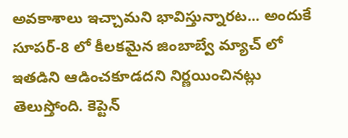అవకాశాలు ఇచ్చామని భావిస్తున్నారట... అందుకే సూపర్-8 లో కీలకమైన జింబాబ్వే మ్యాచ్ లో ఇతడిని ఆడించకూడదని నిర్ణయించినట్లు తెలుస్తోంది. కెప్టెన్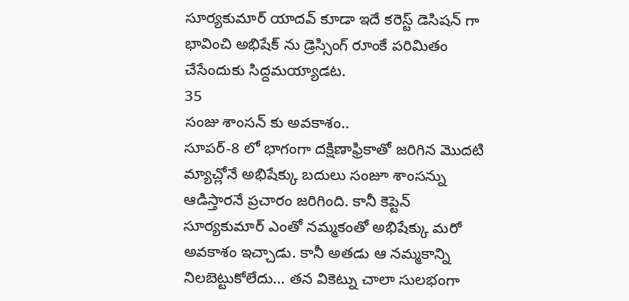సూర్యకుమార్ యాదవ్ కూడా ఇదే కరెస్ట్ డెసిషన్ గా భావించి అభిషేక్ ను డ్రెస్సింగ్ రూంకే పరిమితం చేసేందుకు సిద్దమయ్యాడట.
35
సంజు శాంసన్ కు అవకాశం..
సూపర్-8 లో భాగంగా దక్షిణాఫ్రికాతో జరిగిన మొదటి మ్యాచ్లోనే అభిషేక్కు బదులు సంజూ శాంసన్ను ఆడిస్తారనే ప్రచారం జరిగింది. కానీ కెప్టెన్ సూర్యకుమార్ ఎంతో నమ్మకంతో అభిషేక్కు మరో అవకాశం ఇచ్చాడు. కానీ అతడు ఆ నమ్మకాన్ని నిలబెట్టుకోలేదు... తన వికెట్ను చాలా సులభంగా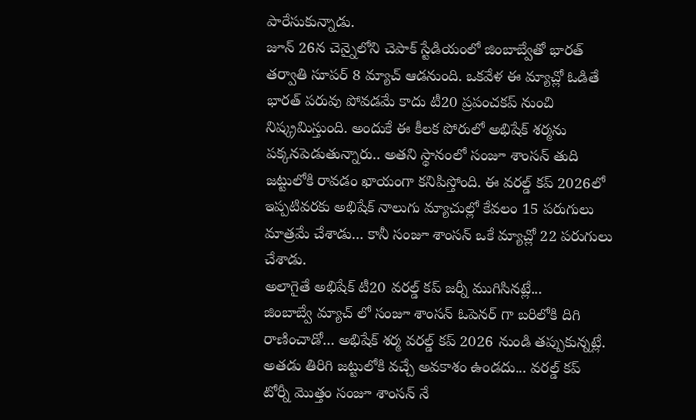పారేసుకున్నాడు.
జూన్ 26న చెన్నైలోని చెపాక్ స్టేడియంలో జింబాబ్వేతో భారత్ తర్వాతి సూపర్ 8 మ్యాచ్ ఆడనుంది. ఒకవేళ ఈ మ్యాచ్లో ఓడితే భారత్ పరువు పోవడమే కాదు టీ20 ప్రపంచకప్ నుంచి నిష్క్రమిస్తుంది. అందుకే ఈ కీలక పోరులో అభిషేక్ శర్మను పక్కనపెడుతున్నారు.. అతని స్థానంలో సంజూ శాంసన్ తుది జట్టులోకి రావడం ఖాయంగా కనిపిస్తోంది. ఈ వరల్డ్ కప్ 2026లో ఇప్పటివరకు అభిషేక్ నాలుగు మ్యాచుల్లో కేవలం 15 పరుగులు మాత్రమే చేశాడు... కానీ సంజూ శాంసన్ ఒకే మ్యాచ్లో 22 పరుగులు చేశాడు.
అలాగైతే అభిషేక్ టీ20 వరల్డ్ కప్ జర్నీ ముగిసినట్లే...
జింబాబ్వే మ్యాచ్ లో సంజూ శాంసన్ ఓపెనర్ గా బరిలోకి దిగి రాణించాడో... అభిషేక్ శర్మ వరల్డ్ కప్ 2026 నుండి తప్పుకున్నట్లే. అతడు తిరిగి జట్టులోకి వచ్చే అవకాశం ఉండదు... వరల్డ్ కప్ టోర్నీ మొత్తం సంజూ శాంసన్ నే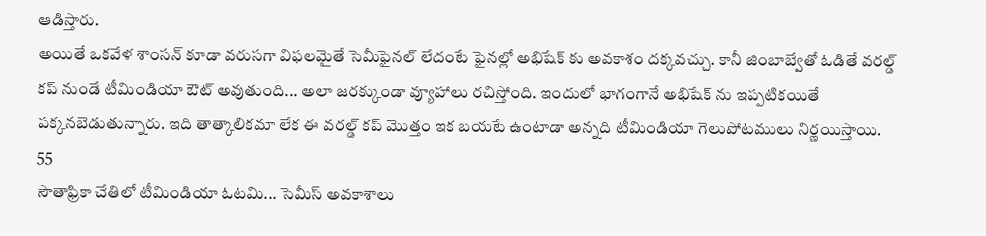ఆడిస్తారు.
అయితే ఒకవేళ శాంసన్ కూడా వరుసగా విఫలమైతే సెమీఫైనల్ లేదంటే ఫైనల్లో అభిషేక్ కు అవకాశం దక్కవచ్చు. కానీ జింబాబ్వేతో ఓడితే వరల్డ్ కప్ నుండే టీమిండియా ఔట్ అవుతుంది... అలా జరక్కుండా వ్యూహాలు రచిస్తోంది. ఇందులో భాగంగానే అభిషేక్ ను ఇప్పటికయితే పక్కనబెడుతున్నారు. ఇది తాత్కాలికమా లేక ఈ వరల్డ్ కప్ మొత్తం ఇక బయటే ఉంటాడా అన్నది టీమిండియా గెలుపోటములు నిర్ణయిస్తాయి.
55
సౌతాఫ్రికా చేతిలో టీమిండియా ఓటమి... సెమీస్ అవకాశాలు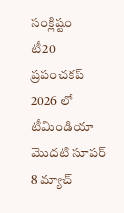సంక్లిష్టం
టీ20 ప్రపంచకప్ 2026 లో టీమిండియా మొదటి సూపర్ 8 మ్యాచ్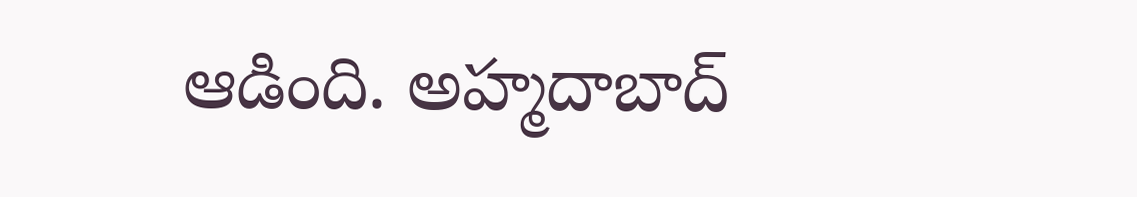ఆడింది. అహ్మదాబాద్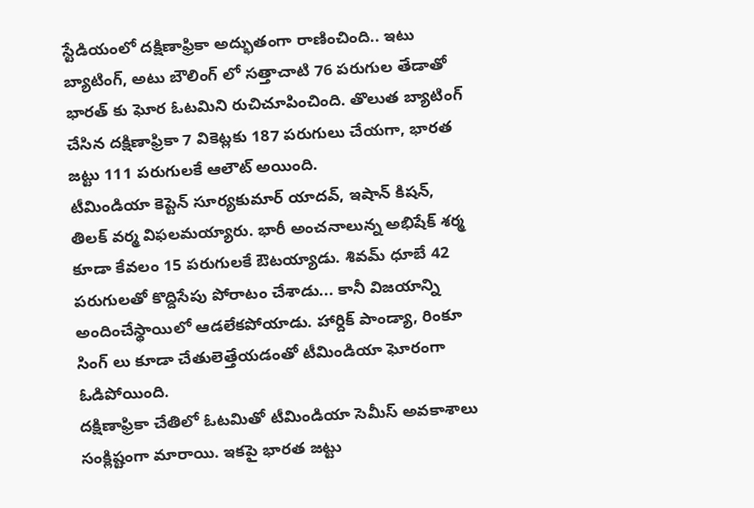స్టేడియంలో దక్షిణాఫ్రికా అద్భుతంగా రాణించింది.. ఇటు బ్యాటింగ్, అటు బౌలింగ్ లో సత్తాచాటి 76 పరుగుల తేడాతో భారత్ కు ఘోర ఓటమిని రుచిచూపించింది. తొలుత బ్యాటింగ్ చేసిన దక్షిణాఫ్రికా 7 వికెట్లకు 187 పరుగులు చేయగా, భారత జట్టు 111 పరుగులకే ఆలౌట్ అయింది.
టీమిండియా కెప్టెన్ సూర్యకుమార్ యాదవ్, ఇషాన్ కిషన్, తిలక్ వర్మ విఫలమయ్యారు. భారీ అంచనాలున్న అభిషేక్ శర్మ కూడా కేవలం 15 పరుగులకే ఔటయ్యాడు. శివమ్ ధూబే 42 పరుగులతో కొద్దిసేపు పోరాటం చేశాడు... కానీ విజయాన్ని అందించేస్థాయిలో ఆడలేకపోయాడు. హార్దిక్ పాండ్యా, రింకూ సింగ్ లు కూడా చేతులెత్తేయడంతో టీమిండియా ఘోరంగా ఓడిపోయింది.
దక్షిణాఫ్రికా చేతిలో ఓటమితో టీమిండియా సెమీస్ అవకాశాలు సంక్లిష్టంగా మారాయి. ఇకపై భారత జట్టు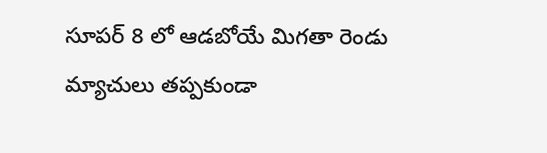సూపర్ 8 లో ఆడబోయే మిగతా రెండు మ్యాచులు తప్పకుండా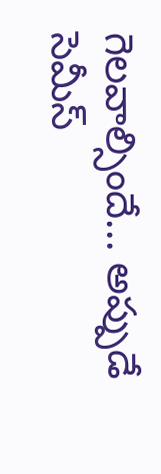గెలవాల్సిందే... అప్పుడే సెమీస్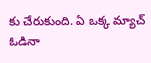కు చేరుకుంది. ఏ ఒక్క మ్యాచ్ ఓడినా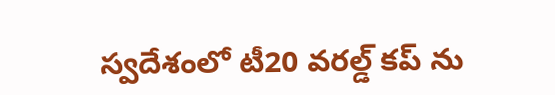స్వదేశంలో టీ20 వరల్డ్ కప్ ను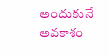అందుకునే అవకాశం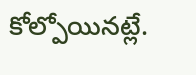కోల్పోయినట్లే.